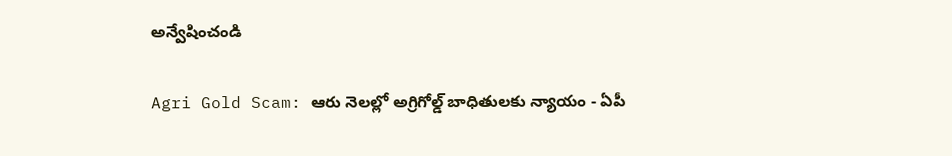అన్వేషించండి

Agri Gold Scam: ఆరు నెలల్లో అగ్రిగోల్డ్ బాధితులకు న్యాయం - ఏపీ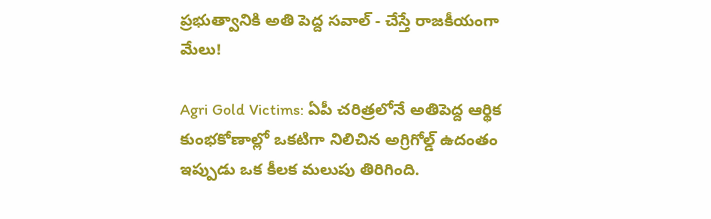ప్రభుత్వానికి అతి పెద్ద సవాల్ - చేస్తే రాజకీయంగా మేలు!

Agri Gold Victims: ఏపీ చరిత్రలోనే అతిపెద్ద ఆర్థిక కుంభకోణాల్లో ఒకటిగా నిలిచిన అగ్రిగోల్డ్ ఉదంతం ఇప్పుడు ఒక కీలక మలుపు తిరిగింది.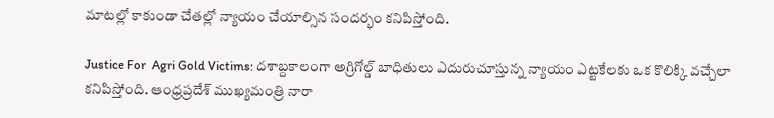మాటల్లో కాకుండా చేతల్లో న్యాయం చేయాల్సిన సందర్భం కనిపిస్తోంది.

Justice For  Agri Gold Victims: దశాబ్దకాలంగా అగ్రిగోల్డ్ బాధితులు ఎదురుచూస్తున్న న్యాయం ఎట్టకేలకు ఒక కొలిక్కి వచ్చేలా కనిపిస్తోంది. ఆంధ్రప్రదేశ్ ముఖ్యమంత్రి నారా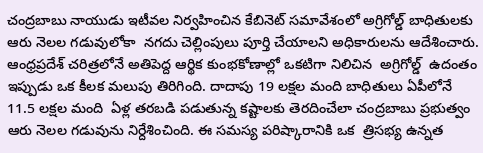చంద్రబాబు నాయుడు ఇటీవల నిర్వహించిన కేబినెట్ సమావేశంలో అగ్రిగోల్డ్ బాధితులకు  ఆరు నెలల గడువులోకా  నగదు చెల్లింపులు పూర్తి చేయాలని అధికారులను ఆదేశించారు.  ఆంధ్రప్రదేశ్ చరిత్రలోనే అతిపెద్ద ఆర్థిక కుంభకోణాల్లో ఒకటిగా నిలిచిన  అగ్రిగోల్డ్  ఉదంతం ఇప్పుడు ఒక కీలక మలుపు తిరిగింది. దాదాపు 19 లక్షల మంది బాధితులు ఏపీలోనే 11.5 లక్షల మంది  ఏళ్ల తరబడి పడుతున్న కష్టాలకు తెరదించేలా చంద్రబాబు ప్రభుత్వం ఆరు నెలల గడువును నిర్దేశించింది. ఈ సమస్య పరిష్కారానికి ఒక  త్రిసభ్య ఉన్నత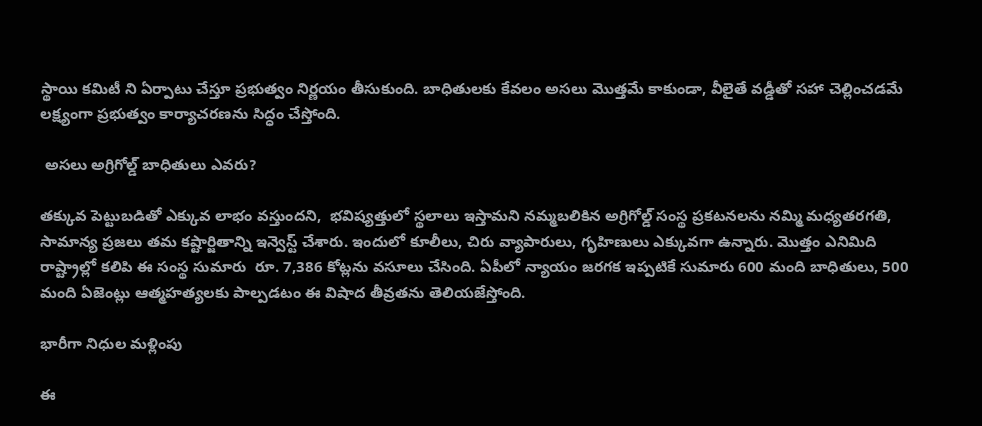స్థాయి కమిటీ ని ఏర్పాటు చేస్తూ ప్రభుత్వం నిర్ణయం తీసుకుంది. బాధితులకు కేవలం అసలు మొత్తమే కాకుండా, వీలైతే వడ్డీతో సహా చెల్లించడమే లక్ష్యంగా ప్రభుత్వం కార్యాచరణను సిద్ధం చేస్తోంది.

 అసలు అగ్రిగోల్డ్ బాధితులు ఎవరు?

తక్కువ పెట్టుబడితో ఎక్కువ లాభం వస్తుందని,  భవిష్యత్తులో స్థలాలు ఇస్తామని నమ్మబలికిన అగ్రిగోల్డ్ సంస్థ ప్రకటనలను నమ్మి మధ్యతరగతి, సామాన్య ప్రజలు తమ కష్టార్జితాన్ని ఇన్వెస్ట్ చేశారు. ఇందులో కూలీలు, చిరు వ్యాపారులు, గృహిణులు ఎక్కువగా ఉన్నారు. మొత్తం ఎనిమిది రాష్ట్రాల్లో కలిపి ఈ సంస్థ సుమారు  రూ. 7,386 కోట్లను వసూలు చేసింది. ఏపీలో న్యాయం జరగక ఇప్పటికే సుమారు 600 మంది బాధితులు, 500 మంది ఏజెంట్లు ఆత్మహత్యలకు పాల్పడటం ఈ విషాద తీవ్రతను తెలియజేస్తోంది.

భారీగా నిధుల మళ్లింపు

ఈ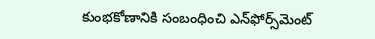కుంభకోణానికి సంబంధించి ఎన్‌ఫోర్స్‌మెంట్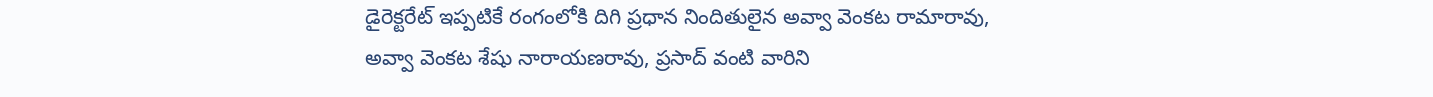డైరెక్టరేట్ ఇప్పటికే రంగంలోకి దిగి ప్రధాన నిందితులైన అవ్వా వెంకట రామారావు, అవ్వా వెంకట శేషు నారాయణరావు, ప్రసాద్ వంటి వారిని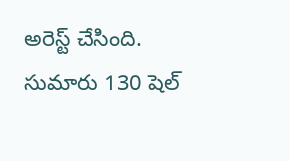అరెస్ట్ చేసింది. సుమారు 130 షెల్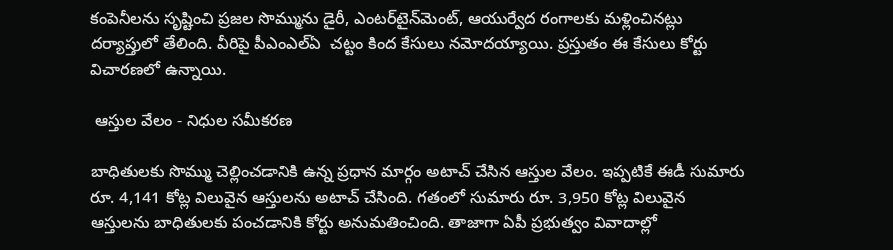కంపెనీలను సృష్టించి ప్రజల సొమ్మును డైరీ, ఎంటర్‌టైన్‌మెంట్, ఆయుర్వేద రంగాలకు మళ్లించినట్లు దర్యాప్తులో తేలింది. వీరిపై పీఎంఎల్ఏ  చట్టం కింద కేసులు నమోదయ్యాయి. ప్రస్తుతం ఈ కేసులు కోర్టు విచారణలో ఉన్నాయి.

 ఆస్తుల వేలం - నిధుల సమీకరణ

బాధితులకు సొమ్ము చెల్లించడానికి ఉన్న ప్రధాన మార్గం అటాచ్ చేసిన ఆస్తుల వేలం. ఇప్పటికే ఈడీ సుమారు రూ. 4,141 కోట్ల విలువైన ఆస్తులను అటాచ్ చేసింది. గతంలో సుమారు రూ. 3,950 కోట్ల విలువైన ఆస్తులను బాధితులకు పంచడానికి కోర్టు అనుమతించింది. తాజాగా ఏపీ ప్రభుత్వం వివాదాల్లో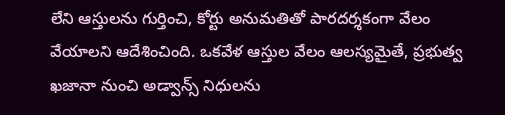లేని ఆస్తులను గుర్తించి, కోర్టు అనుమతితో పారదర్శకంగా వేలం వేయాలని ఆదేశించింది. ఒకవేళ ఆస్తుల వేలం ఆలస్యమైతే, ప్రభుత్వ ఖజానా నుంచి అడ్వాన్స్ నిధులను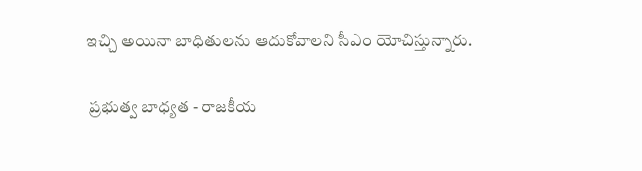ఇచ్చి అయినా బాధితులను ఆదుకోవాలని సీఎం యోచిస్తున్నారు.

 ప్రభుత్వ బాధ్యత - రాజకీయ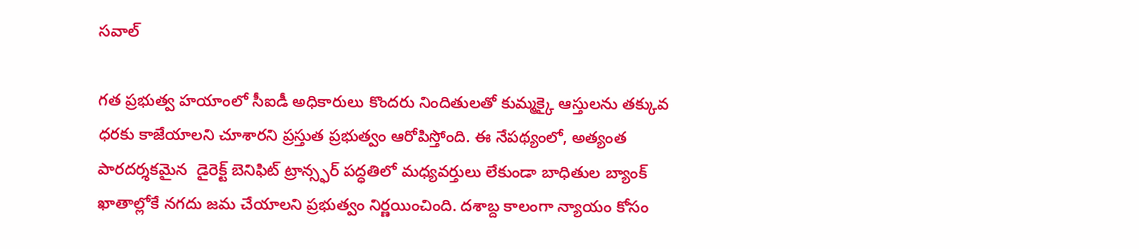సవాల్

గత ప్రభుత్వ హయాంలో సీఐడీ అధికారులు కొందరు నిందితులతో కుమ్మక్కై ఆస్తులను తక్కువ ధరకు కాజేయాలని చూశారని ప్రస్తుత ప్రభుత్వం ఆరోపిస్తోంది. ఈ నేపథ్యంలో, అత్యంత పారదర్శకమైన  డైరెక్ట్ బెనిఫిట్ ట్రాన్స్ఫర్ పద్ధతిలో మధ్యవర్తులు లేకుండా బాధితుల బ్యాంక్ ఖాతాల్లోకే నగదు జమ చేయాలని ప్రభుత్వం నిర్ణయించింది. దశాబ్ద కాలంగా న్యాయం కోసం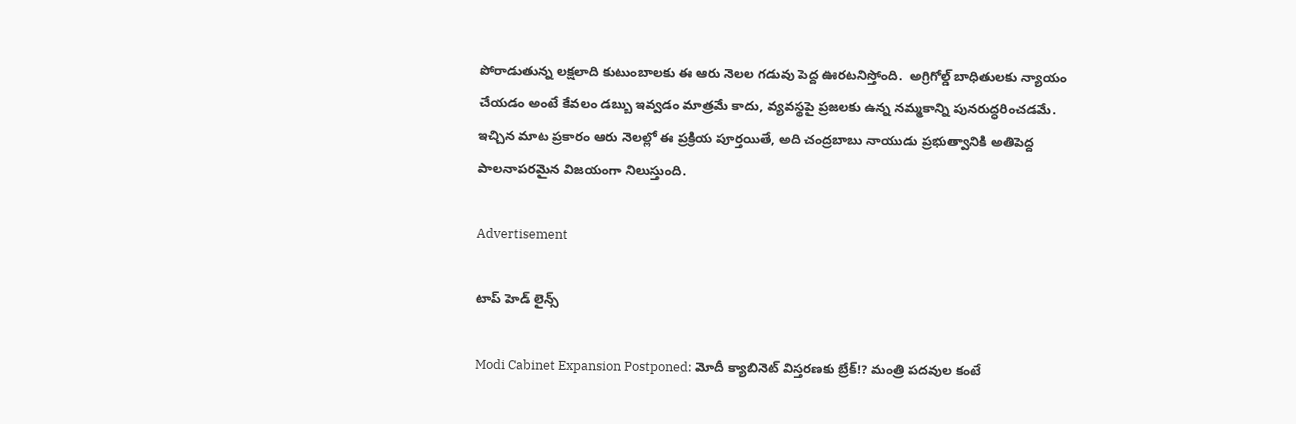పోరాడుతున్న లక్షలాది కుటుంబాలకు ఈ ఆరు నెలల గడువు పెద్ద ఊరటనిస్తోంది.  అగ్రిగోల్డ్ బాధితులకు న్యాయం చేయడం అంటే కేవలం డబ్బు ఇవ్వడం మాత్రమే కాదు, వ్యవస్థపై ప్రజలకు ఉన్న నమ్మకాన్ని పునరుద్ధరించడమే. ఇచ్చిన మాట ప్రకారం ఆరు నెలల్లో ఈ ప్రక్రియ పూర్తయితే, అది చంద్రబాబు నాయుడు ప్రభుత్వానికి అతిపెద్ద పాలనాపరమైన విజయంగా నిలుస్తుంది.

Advertisement

టాప్ హెడ్ లైన్స్

Modi Cabinet Expansion Postponed: మోదీ క్యాబినెట్ విస్తరణకు బ్రేక్!? మంత్రి పదవుల కంటే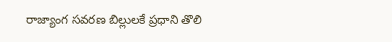రాజ్యాంగ సవరణ బిల్లులకే ప్రధాని తొలి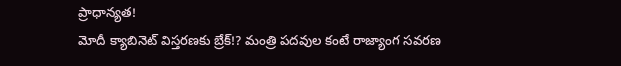ప్రాధాన్యత!
మోదీ క్యాబినెట్ విస్తరణకు బ్రేక్!? మంత్రి పదవుల కంటే రాజ్యాంగ సవరణ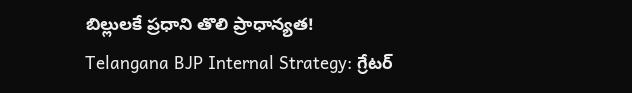బిల్లులకే ప్రధాని తొలి ప్రాధాన్యత!
Telangana BJP Internal Strategy: గ్రేటర్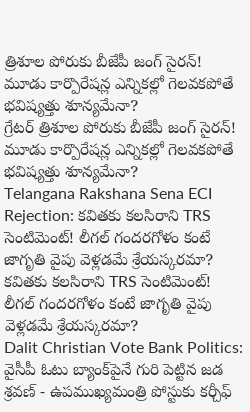త్రిశూల పోరుకు బీజేపీ జంగ్ సైరన్! మూడు కార్పొరేషన్ల ఎన్నికల్లో గెలవకపోతే భవిష్యత్తు శూన్యమేనా?
గ్రేటర్ త్రిశూల పోరుకు బీజేపీ జంగ్ సైరన్! మూడు కార్పొరేషన్ల ఎన్నికల్లో గెలవకపోతే భవిష్యత్తు శూన్యమేనా?
Telangana Rakshana Sena ECI Rejection: కవితకు కలసిరాని TRS సెంటిమెంట్! లీగల్ గందరగోళం కంటే జాగృతి వైపు వెళ్లడమే శ్రేయస్కరమా?
కవితకు కలసిరాని TRS సెంటిమెంట్! లీగల్ గందరగోళం కంటే జాగృతి వైపు వెళ్లడమే శ్రేయస్కరమా?
Dalit Christian Vote Bank Politics: వైసీపీ ఓటు బ్యాంక్‌పైనే గురి పెట్టిన జడ శ్రవణ్ - ఉపముఖ్యమంత్రి పోస్టుకు కర్చీఫ్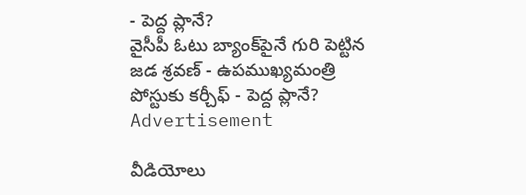- పెద్ద ప్లానే?
వైసీపీ ఓటు బ్యాంక్‌పైనే గురి పెట్టిన జడ శ్రవణ్ - ఉపముఖ్యమంత్రి పోస్టుకు కర్చీఫ్ - పెద్ద ప్లానే?
Advertisement

వీడియోలు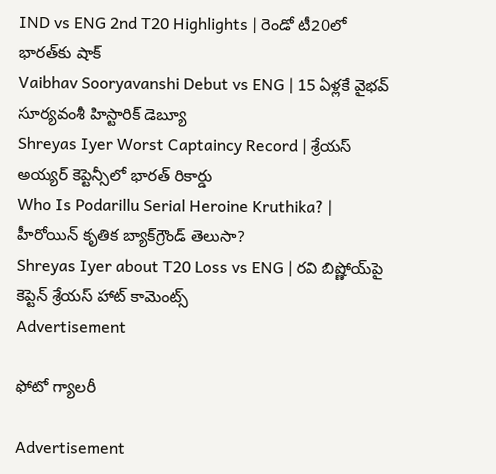IND vs ENG 2nd T20 Highlights | రెండో టీ20లో భారత్‌కు షాక్
Vaibhav Sooryavanshi Debut vs ENG | 15 ఏళ్లకే వైభవ్ సూర్యవంశీ హిస్టారిక్ డెబ్యూ
Shreyas Iyer Worst Captaincy Record | శ్రేయస్ అయ్యర్ కెప్టెన్సీలో భారత్ రికార్డు
Who Is Podarillu Serial Heroine Kruthika? | హీరోయిన్ కృతిక బ్యాక్‌గ్రౌండ్ తెలుసా?
Shreyas Iyer about T20 Loss vs ENG | రవి బిష్ణోయ్‌పై కెప్టెన్ శ్రేయస్ హాట్ కామెంట్స్
Advertisement

ఫోటో గ్యాలరీ

Advertisement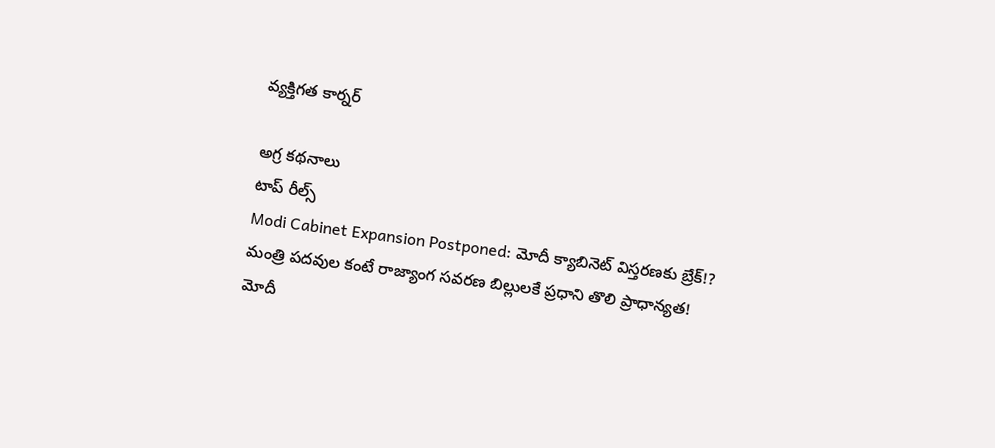వ్యక్తిగత కార్నర్

అగ్ర కథనాలు
టాప్ రీల్స్
Modi Cabinet Expansion Postponed: మోదీ క్యాబినెట్ విస్తరణకు బ్రేక్!? మంత్రి పదవుల కంటే రాజ్యాంగ సవరణ బిల్లులకే ప్రధాని తొలి ప్రాధాన్యత!
మోదీ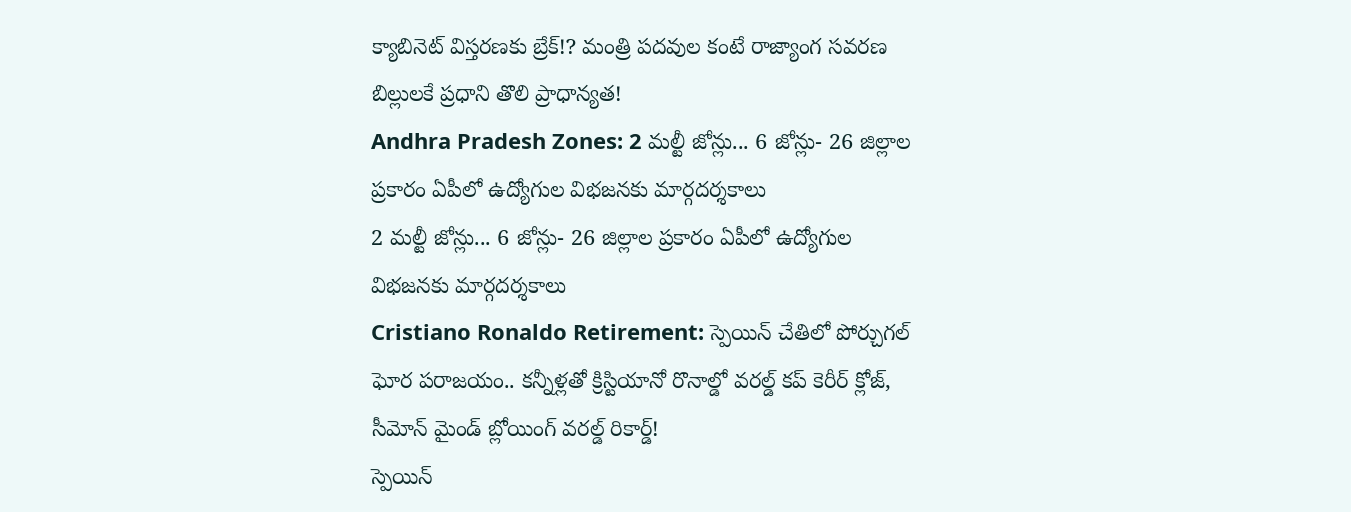క్యాబినెట్ విస్తరణకు బ్రేక్!? మంత్రి పదవుల కంటే రాజ్యాంగ సవరణ బిల్లులకే ప్రధాని తొలి ప్రాధాన్యత!
Andhra Pradesh Zones: 2 మల్టీ జోన్లు... 6 జోన్లు- 26 జిల్లాల ప్రకారం ఏపీలో ఉద్యోగుల విభజనకు మార్గదర్శకాలు
2 మల్టీ జోన్లు... 6 జోన్లు- 26 జిల్లాల ప్రకారం ఏపీలో ఉద్యోగుల విభజనకు మార్గదర్శకాలు
Cristiano Ronaldo Retirement: స్పెయిన్ చేతిలో పోర్చుగల్ ఘోర పరాజయం.. కన్నీళ్లతో క్రిస్టియానో రొనాల్డో వరల్డ్ కప్ కెరీర్ క్లోజ్, సీమోన్ మైండ్ బ్లోయింగ్ వరల్డ్ రికార్డ్!
స్పెయిన్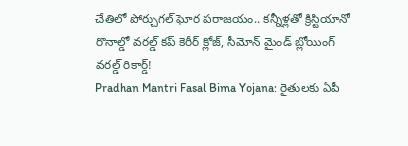చేతిలో పోర్చుగల్ ఘోర పరాజయం.. కన్నీళ్లతో క్రిస్టియానో రొనాల్డో వరల్డ్ కప్ కెరీర్ క్లోజ్, సీమోన్ మైండ్ బ్లోయింగ్ వరల్డ్ రికార్డ్!
Pradhan Mantri Fasal Bima Yojana: రైతులకు ఏపీ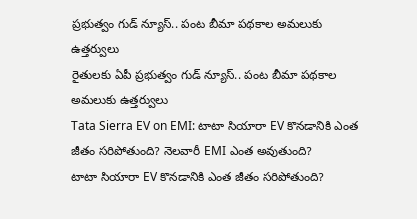ప్రభుత్వం గుడ్ న్యూస్.. పంట బీమా పథకాల అమలుకు ఉత్తర్వులు
రైతులకు ఏపీ ప్రభుత్వం గుడ్ న్యూస్.. పంట బీమా పథకాల అమలుకు ఉత్తర్వులు
Tata Sierra EV on EMI: టాటా సియారా EV కొనడానికి ఎంత జీతం సరిపోతుంది? నెలవారీ EMI ఎంత అవుతుంది?
టాటా సియారా EV కొనడానికి ఎంత జీతం సరిపోతుంది?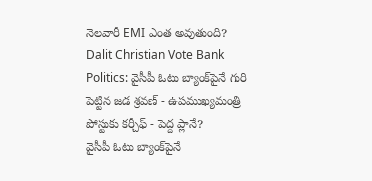నెలవారీ EMI ఎంత అవుతుంది?
Dalit Christian Vote Bank Politics: వైసీపీ ఓటు బ్యాంక్‌పైనే గురి పెట్టిన జడ శ్రవణ్ - ఉపముఖ్యమంత్రి పోస్టుకు కర్చీఫ్ - పెద్ద ప్లానే?
వైసీపీ ఓటు బ్యాంక్‌పైనే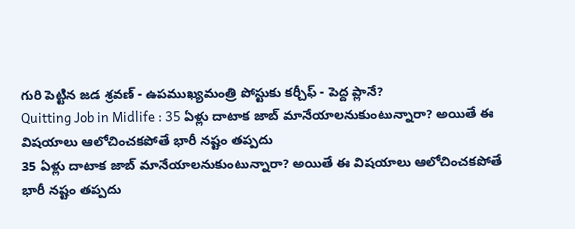గురి పెట్టిన జడ శ్రవణ్ - ఉపముఖ్యమంత్రి పోస్టుకు కర్చీఫ్ - పెద్ద ప్లానే?
Quitting Job in Midlife : 35 ఏళ్లు దాటాక జాబ్ మానేయాలనుకుంటున్నారా? అయితే ఈ విషయాలు ఆలోచించకపోతే భారీ నష్టం తప్పదు
35 ఏళ్లు దాటాక జాబ్ మానేయాలనుకుంటున్నారా? అయితే ఈ విషయాలు ఆలోచించకపోతే భారీ నష్టం తప్పదు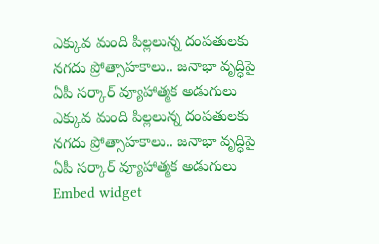ఎక్కువ మంది పిల్లలున్న దంపతులకు నగదు ప్రోత్సాహకాలు.. జనాభా వృద్ధిపై ఏపీ సర్కార్ వ్యూహాత్మక అడుగులు
ఎక్కువ మంది పిల్లలున్న దంపతులకు నగదు ప్రోత్సాహకాలు.. జనాభా వృద్ధిపై ఏపీ సర్కార్ వ్యూహాత్మక అడుగులు
Embed widget